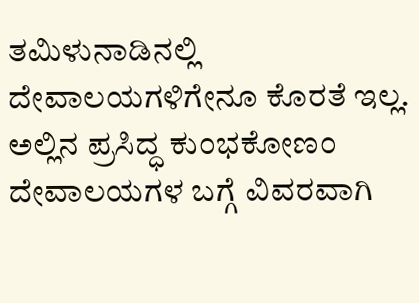ತಮಿಳುನಾಡಿನಲ್ಲಿ ದೇವಾಲಯಗಳಿಗೇನೂ ಕೊರತೆ ಇಲ್ಲ. ಅಲ್ಲಿನ ಪ್ರಸಿದ್ಧ ಕುಂಭಕೋಣಂ ದೇವಾಲಯಗಳ ಬಗ್ಗೆ ವಿವರವಾಗಿ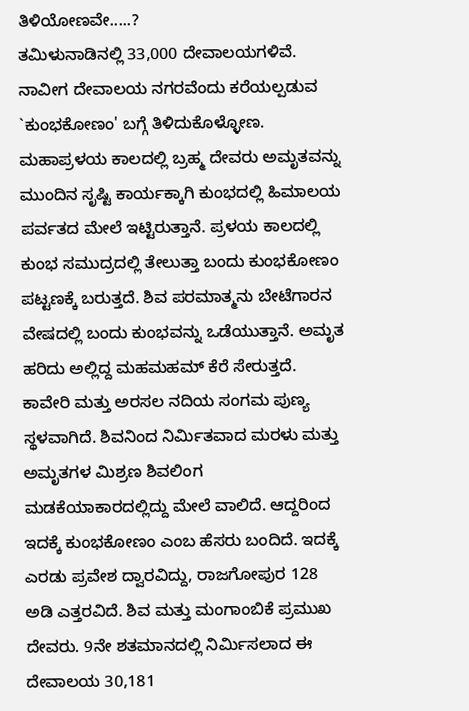ತಿಳಿಯೋಣವೇ.....?
ತಮಿಳುನಾಡಿನಲ್ಲಿ 33,000 ದೇವಾಲಯಗಳಿವೆ. ನಾವೀಗ ದೇವಾಲಯ ನಗರವೆಂದು ಕರೆಯಲ್ಪಡುವ `ಕುಂಭಕೋಣಂ' ಬಗ್ಗೆ ತಿಳಿದುಕೊಳ್ಳೋಣ.
ಮಹಾಪ್ರಳಯ ಕಾಲದಲ್ಲಿ ಬ್ರಹ್ಮ ದೇವರು ಅಮೃತವನ್ನು ಮುಂದಿನ ಸೃಷ್ಟಿ ಕಾರ್ಯಕ್ಕಾಗಿ ಕುಂಭದಲ್ಲಿ ಹಿಮಾಲಯ ಪರ್ವತದ ಮೇಲೆ ಇಟ್ಟಿರುತ್ತಾನೆ. ಪ್ರಳಯ ಕಾಲದಲ್ಲಿ ಕುಂಭ ಸಮುದ್ರದಲ್ಲಿ ತೇಲುತ್ತಾ ಬಂದು ಕುಂಭಕೋಣಂ ಪಟ್ಟಣಕ್ಕೆ ಬರುತ್ತದೆ. ಶಿವ ಪರಮಾತ್ಮನು ಬೇಟೆಗಾರನ ವೇಷದಲ್ಲಿ ಬಂದು ಕುಂಭವನ್ನು ಒಡೆಯುತ್ತಾನೆ. ಅಮೃತ ಹರಿದು ಅಲ್ಲಿದ್ದ ಮಹಮಹಮ್ ಕೆರೆ ಸೇರುತ್ತದೆ.
ಕಾವೇರಿ ಮತ್ತು ಅರಸಲ ನದಿಯ ಸಂಗಮ ಪುಣ್ಯ ಸ್ಥಳವಾಗಿದೆ. ಶಿವನಿಂದ ನಿರ್ಮಿತವಾದ ಮರಳು ಮತ್ತು ಅಮೃತಗಳ ಮಿಶ್ರಣ ಶಿವಲಿಂಗ ಮಡಕೆಯಾಕಾರದಲ್ಲಿದ್ದು ಮೇಲೆ ವಾಲಿದೆ. ಆದ್ದರಿಂದ ಇದಕ್ಕೆ ಕುಂಭಕೋಣಂ ಎಂಬ ಹೆಸರು ಬಂದಿದೆ. ಇದಕ್ಕೆ ಎರಡು ಪ್ರವೇಶ ದ್ವಾರವಿದ್ದು, ರಾಜಗೋಪುರ 128 ಅಡಿ ಎತ್ತರವಿದೆ. ಶಿವ ಮತ್ತು ಮಂಗಾಂಬಿಕೆ ಪ್ರಮುಖ ದೇವರು. 9ನೇ ಶತಮಾನದಲ್ಲಿ ನಿರ್ಮಿಸಲಾದ ಈ ದೇವಾಲಯ 30,181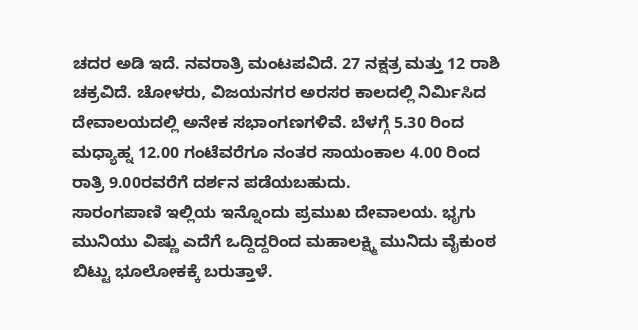ಚದರ ಅಡಿ ಇದೆ. ನವರಾತ್ರಿ ಮಂಟಪವಿದೆ. 27 ನಕ್ಷತ್ರ ಮತ್ತು 12 ರಾಶಿ ಚಕ್ರವಿದೆ. ಚೋಳರು, ವಿಜಯನಗರ ಅರಸರ ಕಾಲದಲ್ಲಿ ನಿರ್ಮಿಸಿದ ದೇವಾಲಯದಲ್ಲಿ ಅನೇಕ ಸಭಾಂಗಣಗಳಿವೆ. ಬೆಳಗ್ಗೆ 5.30 ರಿಂದ ಮಧ್ಯಾಹ್ನ 12.00 ಗಂಟೆವರೆಗೂ ನಂತರ ಸಾಯಂಕಾಲ 4.00 ರಿಂದ ರಾತ್ರಿ 9.00ರವರೆಗೆ ದರ್ಶನ ಪಡೆಯಬಹುದು.
ಸಾರಂಗಪಾಣಿ ಇಲ್ಲಿಯ ಇನ್ನೊಂದು ಪ್ರಮುಖ ದೇವಾಲಯ. ಭೃಗು ಮುನಿಯು ವಿಷ್ಣು ಎದೆಗೆ ಒದ್ದಿದ್ದರಿಂದ ಮಹಾಲಕ್ಷ್ಮಿ ಮುನಿದು ವೈಕುಂಠ ಬಿಟ್ಟು ಭೂಲೋಕಕ್ಕೆ ಬರುತ್ತಾಳೆ.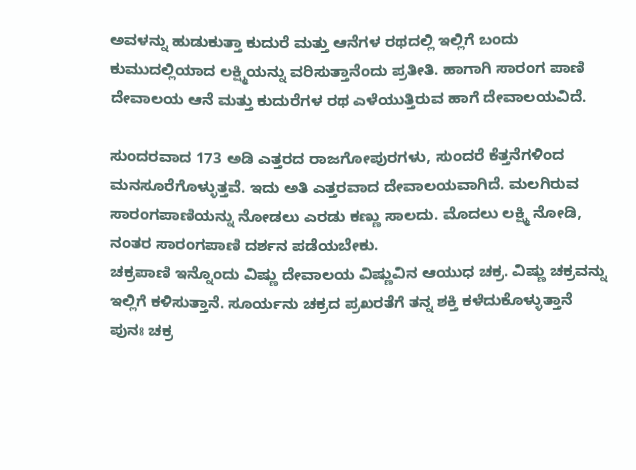ಅವಳನ್ನು ಹುಡುಕುತ್ತಾ ಕುದುರೆ ಮತ್ತು ಆನೆಗಳ ರಥದಲ್ಲಿ ಇಲ್ಲಿಗೆ ಬಂದು ಕುಮುದಲ್ಲಿಯಾದ ಲಕ್ಷ್ಮಿಯನ್ನು ವರಿಸುತ್ತಾನೆಂದು ಪ್ರತೀತಿ. ಹಾಗಾಗಿ ಸಾರಂಗ ಪಾಣಿ ದೇವಾಲಯ ಆನೆ ಮತ್ತು ಕುದುರೆಗಳ ರಥ ಎಳೆಯುತ್ತಿರುವ ಹಾಗೆ ದೇವಾಲಯವಿದೆ.

ಸುಂದರವಾದ 173 ಅಡಿ ಎತ್ತರದ ರಾಜಗೋಪುರಗಳು, ಸುಂದರೆ ಕೆತ್ತನೆಗಳಿಂದ ಮನಸೂರೆಗೊಳ್ಳುತ್ತವೆ. ಇದು ಅತಿ ಎತ್ತರವಾದ ದೇವಾಲಯವಾಗಿದೆ. ಮಲಗಿರುವ ಸಾರಂಗಪಾಣಿಯನ್ನು ನೋಡಲು ಎರಡು ಕಣ್ಣು ಸಾಲದು. ಮೊದಲು ಲಕ್ಷ್ಮಿ ನೋಡಿ, ನಂತರ ಸಾರಂಗಪಾಣಿ ದರ್ಶನ ಪಡೆಯಬೇಕು.
ಚಕ್ರಪಾಣಿ ಇನ್ನೊಂದು ವಿಷ್ಣು ದೇವಾಲಯ ವಿಷ್ಣುವಿನ ಆಯುಧ ಚಕ್ರ. ವಿಷ್ಣು ಚಕ್ರವನ್ನು ಇಲ್ಲಿಗೆ ಕಳಿಸುತ್ತಾನೆ. ಸೂರ್ಯನು ಚಕ್ರದ ಪ್ರಖರತೆಗೆ ತನ್ನ ಶಕ್ತಿ ಕಳೆದುಕೊಳ್ಳುತ್ತಾನೆ ಪುನಃ ಚಕ್ರ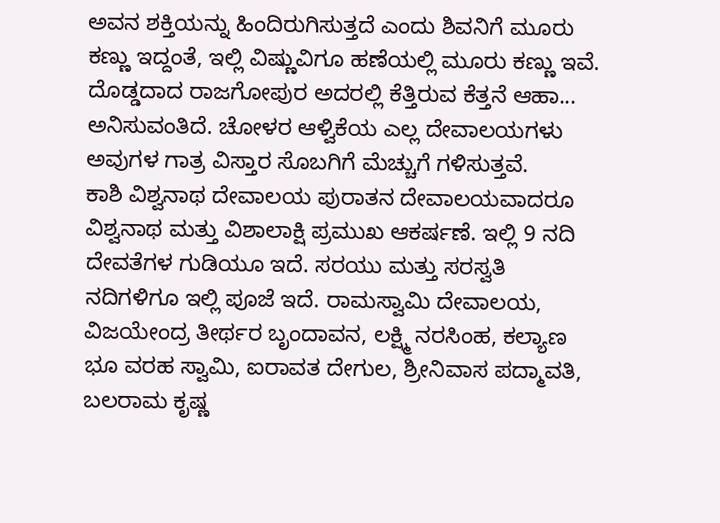ಅವನ ಶಕ್ತಿಯನ್ನು ಹಿಂದಿರುಗಿಸುತ್ತದೆ ಎಂದು ಶಿವನಿಗೆ ಮೂರು ಕಣ್ಣು ಇದ್ದಂತೆ, ಇಲ್ಲಿ ವಿಷ್ಣುವಿಗೂ ಹಣೆಯಲ್ಲಿ ಮೂರು ಕಣ್ಣು ಇವೆ.
ದೊಡ್ಡದಾದ ರಾಜಗೋಪುರ ಅದರಲ್ಲಿ ಕೆತ್ತಿರುವ ಕೆತ್ತನೆ ಆಹಾ... ಅನಿಸುವಂತಿದೆ. ಚೋಳರ ಆಳ್ವಿಕೆಯ ಎಲ್ಲ ದೇವಾಲಯಗಳು ಅವುಗಳ ಗಾತ್ರ ವಿಸ್ತಾರ ಸೊಬಗಿಗೆ ಮೆಚ್ಚುಗೆ ಗಳಿಸುತ್ತವೆ.
ಕಾಶಿ ವಿಶ್ವನಾಥ ದೇವಾಲಯ ಪುರಾತನ ದೇವಾಲಯವಾದರೂ ವಿಶ್ವನಾಥ ಮತ್ತು ವಿಶಾಲಾಕ್ಷಿ ಪ್ರಮುಖ ಆಕರ್ಷಣೆ. ಇಲ್ಲಿ 9 ನದಿ ದೇವತೆಗಳ ಗುಡಿಯೂ ಇದೆ. ಸರಯು ಮತ್ತು ಸರಸ್ವತಿ ನದಿಗಳಿಗೂ ಇಲ್ಲಿ ಪೂಜೆ ಇದೆ. ರಾಮಸ್ವಾಮಿ ದೇವಾಲಯ, ವಿಜಯೇಂದ್ರ ತೀರ್ಥರ ಬೃಂದಾವನ, ಲಕ್ಷ್ಮಿ ನರಸಿಂಹ, ಕಲ್ಯಾಣ ಭೂ ವರಹ ಸ್ವಾಮಿ, ಐರಾವತ ದೇಗುಲ, ಶ್ರೀನಿವಾಸ ಪದ್ಮಾವತಿ, ಬಲರಾಮ ಕೃಷ್ಣ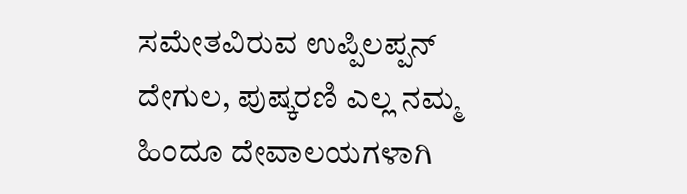ಸಮೇತವಿರುವ ಉಪ್ಪಿಲಪ್ಪನ್ ದೇಗುಲ, ಪುಷ್ಕರಣಿ ಎಲ್ಲ ನಮ್ಮ ಹಿಂದೂ ದೇವಾಲಯಗಳಾಗಿ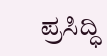ಪ್ರಸಿದ್ಧಿ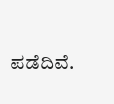ಪಡೆದಿವೆ.